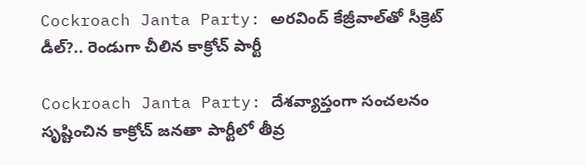Cockroach Janta Party: అరవింద్ కేజ్రీవాల్‌తో సీక్రెట్ డీల్?.. రెండుగా చీలిన కాక్రోచ్ పార్టీ

Cockroach Janta Party: దేశవ్యాప్తంగా సంచలనం సృష్టించిన కాక్రోచ్ జనతా పార్టీలో తీవ్ర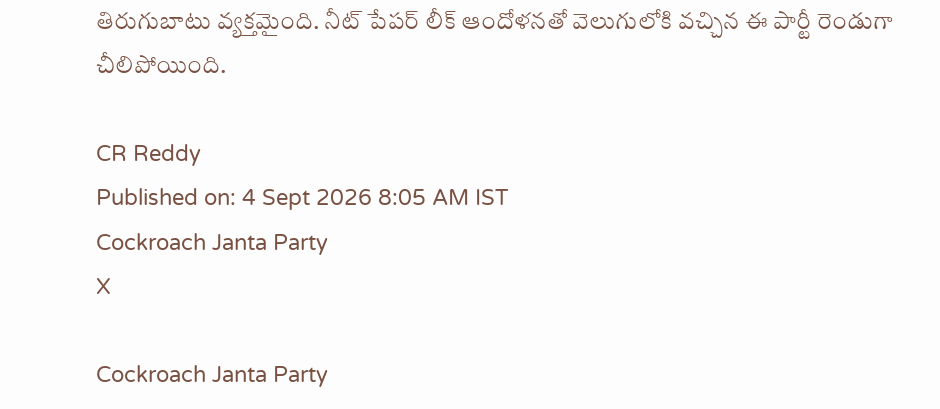తిరుగుబాటు వ్యక్తమైంది. నీట్ పేపర్ లీక్ ఆందోళనతో వెలుగులోకి వచ్చిన ఈ పార్టీ రెండుగా చీలిపోయింది.

CR Reddy
Published on: 4 Sept 2026 8:05 AM IST
Cockroach Janta Party
X

Cockroach Janta Party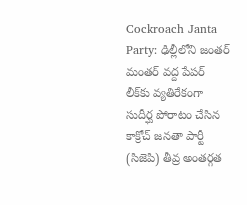Cockroach Janta Party: ఢిల్లీలోని జంతర్ మంతర్ వద్ద పేపర్ లీక్‌కు వ్యతిరేకంగా సుదీర్ఘ పోరాటం చేసిన కాక్రోచ్ జనతా పార్టీ (సిజెపి) తీవ్ర అంతర్గత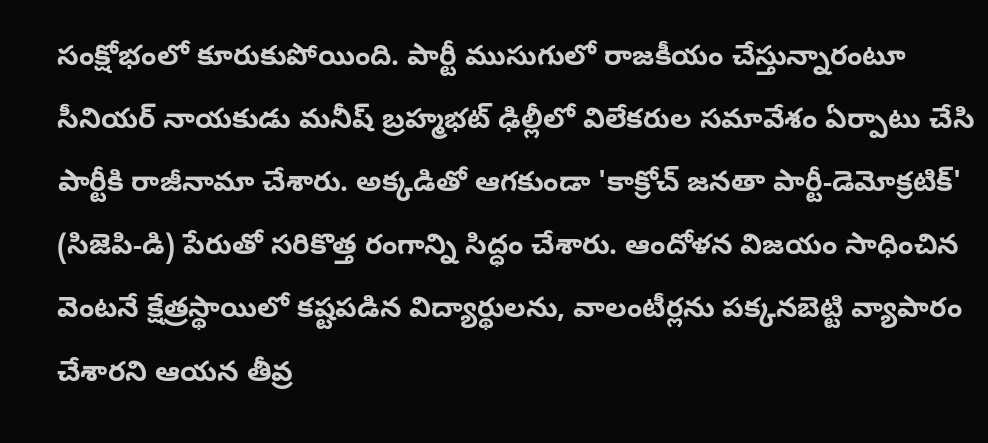సంక్షోభంలో కూరుకుపోయింది. పార్టీ ముసుగులో రాజకీయం చేస్తున్నారంటూ సీనియర్ నాయకుడు మనీష్ బ్రహ్మభట్ ఢిల్లీలో విలేకరుల సమావేశం ఏర్పాటు చేసి పార్టీకి రాజీనామా చేశారు. అక్కడితో ఆగకుండా 'కాక్రోచ్ జనతా పార్టీ-డెమోక్రటిక్' (సిజెపి-డి) పేరుతో సరికొత్త రంగాన్ని సిద్ధం చేశారు. ఆందోళన విజయం సాధించిన వెంటనే క్షేత్రస్థాయిలో కష్టపడిన విద్యార్థులను, వాలంటీర్లను పక్కనబెట్టి వ్యాపారం చేశారని ఆయన తీవ్ర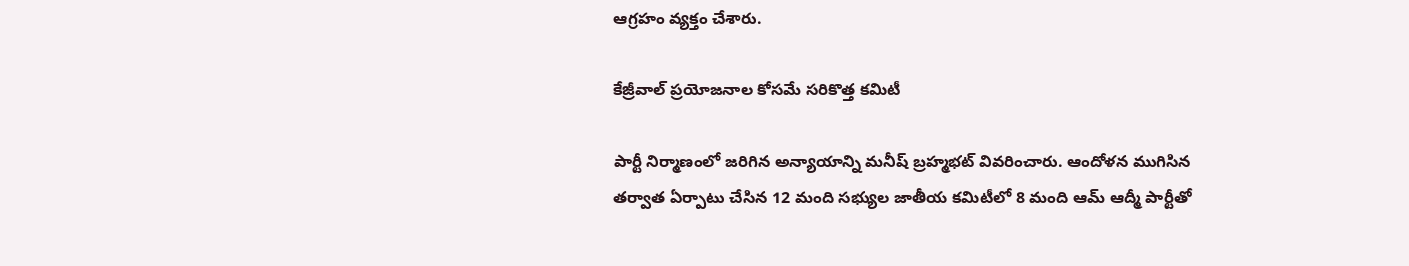ఆగ్రహం వ్యక్తం చేశారు.

కేజ్రీవాల్ ప్రయోజనాల కోసమే సరికొత్త కమిటీ

పార్టీ నిర్మాణంలో జరిగిన అన్యాయాన్ని మనీష్ బ్రహ్మభట్ వివరించారు. ఆందోళన ముగిసిన తర్వాత ఏర్పాటు చేసిన 12 మంది సభ్యుల జాతీయ కమిటీలో 8 మంది ఆమ్ ఆద్మీ పార్టీతో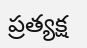ప్రత్యక్ష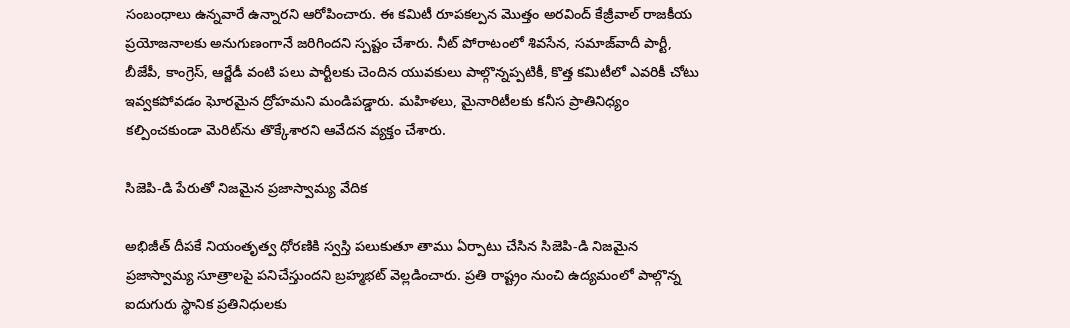సంబంధాలు ఉన్నవారే ఉన్నారని ఆరోపించారు. ఈ కమిటీ రూపకల్పన మొత్తం అరవింద్ కేజ్రీవాల్ రాజకీయ ప్రయోజనాలకు అనుగుణంగానే జరిగిందని స్పష్టం చేశారు. నీట్ పోరాటంలో శివసేన, సమాజ్‌వాదీ పార్టీ, బీజేపీ, కాంగ్రెస్, ఆర్జేడీ వంటి పలు పార్టీలకు చెందిన యువకులు పాల్గొన్నప్పటికీ, కొత్త కమిటీలో ఎవరికీ చోటు ఇవ్వకపోవడం ఘోరమైన ద్రోహమని మండిపడ్డారు. మహిళలు, మైనారిటీలకు కనీస ప్రాతినిధ్యం కల్పించకుండా మెరిట్‌ను తొక్కేశారని ఆవేదన వ్యక్తం చేశారు.

సిజెపి-డి పేరుతో నిజమైన ప్రజాస్వామ్య వేదిక

అభిజీత్ దీపకే నియంతృత్వ ధోరణికి స్వస్తి పలుకుతూ తాము ఏర్పాటు చేసిన సిజెపి-డి నిజమైన ప్రజాస్వామ్య సూత్రాలపై పనిచేస్తుందని బ్రహ్మభట్ వెల్లడించారు. ప్రతి రాష్ట్రం నుంచి ఉద్యమంలో పాల్గొన్న ఐదుగురు స్థానిక ప్రతినిధులకు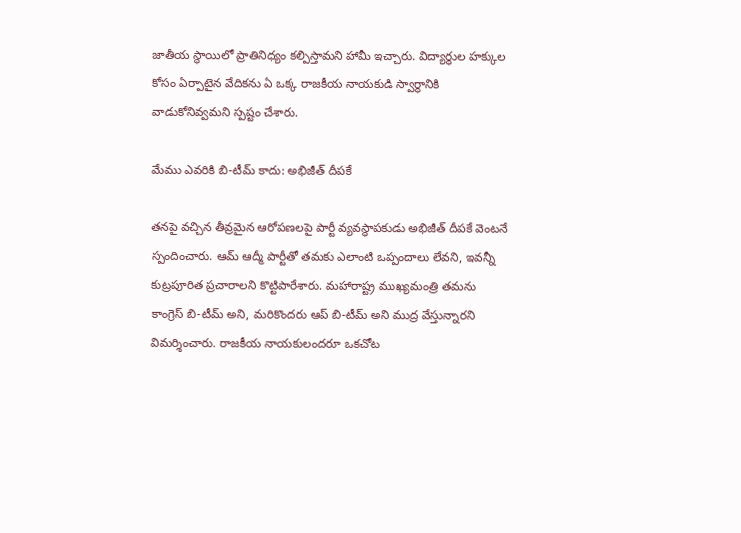జాతీయ స్థాయిలో ప్రాతినిధ్యం కల్పిస్తామని హామీ ఇచ్చారు. విద్యార్థుల హక్కుల కోసం ఏర్పాటైన వేదికను ఏ ఒక్క రాజకీయ నాయకుడి స్వార్థానికి వాడుకోనివ్వమని స్పష్టం చేశారు.

మేము ఎవరికి బి-టీమ్ కాదు: అభిజీత్ దీపకే

తనపై వచ్చిన తీవ్రమైన ఆరోపణలపై పార్టీ వ్యవస్థాపకుడు అభిజీత్ దీపకే వెంటనే స్పందించారు. ఆమ్ ఆద్మీ పార్టీతో తమకు ఎలాంటి ఒప్పందాలు లేవని, ఇవన్నీ కుట్రపూరిత ప్రచారాలని కొట్టిపారేశారు. మహారాష్ట్ర ముఖ్యమంత్రి తమను కాంగ్రెస్ బి-టీమ్ అని, మరికొందరు ఆప్ బి-టీమ్ అని ముద్ర వేస్తున్నారని విమర్శించారు. రాజకీయ నాయకులందరూ ఒకచోట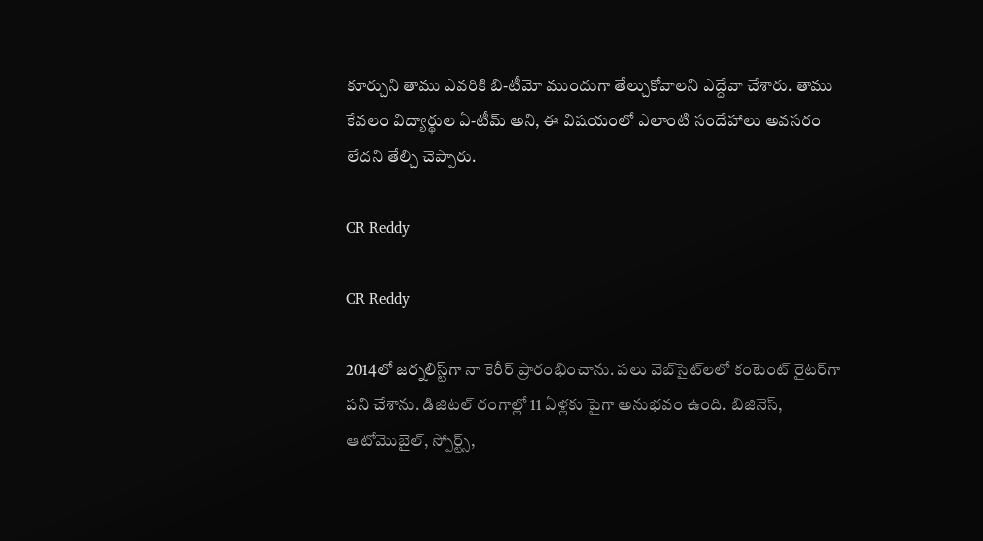కూర్చుని తాము ఎవరికి బి-టీమో ముందుగా తేల్చుకోవాలని ఎద్దేవా చేశారు. తాము కేవలం విద్యార్థుల ఏ-టీమ్ అని, ఈ విషయంలో ఎలాంటి సందేహాలు అవసరం లేదని తేల్చి చెప్పారు.

CR Reddy

CR Reddy

2014లో జర్నలిస్ట్‌గా నా కెరీర్ ప్రారంభించాను. పలు వెబ్‌సైట్‌లలో కంటెంట్ రైటర్‌గా పని చేశాను. డిజిటల్‌ రంగాల్లో 11 ఏళ్లకు పైగా అనుభవం ఉంది. బిజినెస్, ఆటోమొబైల్, స్పోర్ట్స్,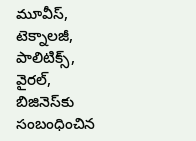మూవీస్, టెక్నాలజీ, పాలిటిక్స్, వైరల్, బిజినెస్‌కు సంబంధించిన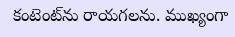కంటెంట్‌ను రాయగలను. ముఖ్యంగా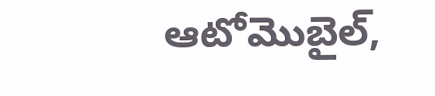ఆటోమొబైల్,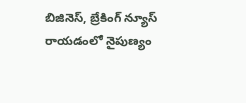బిజినెస్, బ్రేకింగ్ న్యూస్ రాయడంలో నైపుణ్యం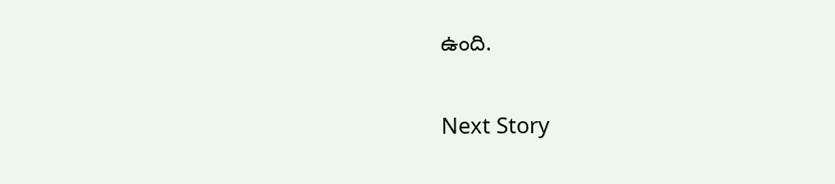ఉంది.

Next Story